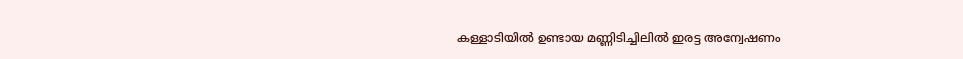കള്ളാടിയിൽ ഉണ്ടായ മണ്ണിടിച്ചിലിൽ ഇരട്ട അന്വേഷണം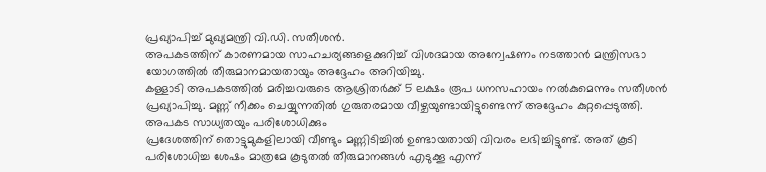പ്രഖ്യാപിച്ച് മുഖ്യമന്ത്രി വി.ഡി. സതീശൻ.
അപകടത്തിന് കാരണമായ സാഹചര്യങ്ങളെക്കുറിച്ച് വിശദമായ അന്വേഷണം നടത്താൻ മന്ത്രിസഭാ യോഗത്തിൽ തീരുമാനമായതായും അദ്ദേഹം അറിയിച്ചു.
കള്ളാടി അപകടത്തിൽ മരിച്ചവരുടെ ആശ്രിതർക്ക് 5 ലക്ഷം രൂപ ധനസഹായം നൽകുമെന്നും സതീശൻ പ്രഖ്യാപിച്ചു. മണ്ണ് നീക്കം ചെയ്യുന്നതിൽ ഗുരുതരമായ വീഴ്ചയുണ്ടായിട്ടുണ്ടെന്ന് അദ്ദേഹം കുറ്റപ്പെടുത്തി.
അപകട സാധ്യതയും പരിശോധിക്കും
പ്രദേശത്തിന് തൊട്ടുമുകളിലായി വീണ്ടും മണ്ണിടിച്ചിൽ ഉണ്ടായതായി വിവരം ലഭിച്ചിട്ടുണ്ട്. അത് കൂടി പരിശോധിച്ച ശേഷം മാത്രമേ കൂടുതൽ തീരുമാനങ്ങൾ എടുക്കൂ എന്ന്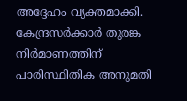അദ്ദേഹം വ്യക്തമാക്കി.
കേന്ദ്രസർക്കാർ തുരങ്ക നിർമാണത്തിന് പാരിസ്ഥിതിക അനുമതി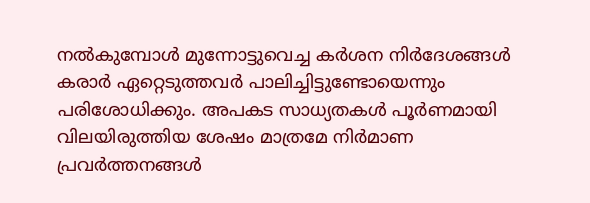നൽകുമ്പോൾ മുന്നോട്ടുവെച്ച കർശന നിർദേശങ്ങൾ കരാർ ഏറ്റെടുത്തവർ പാലിച്ചിട്ടുണ്ടോയെന്നും പരിശോധിക്കും. അപകട സാധ്യതകൾ പൂർണമായി വിലയിരുത്തിയ ശേഷം മാത്രമേ നിർമാണ പ്രവർത്തനങ്ങൾ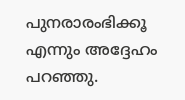പുനരാരംഭിക്കൂ എന്നും അദ്ദേഹം പറഞ്ഞു.